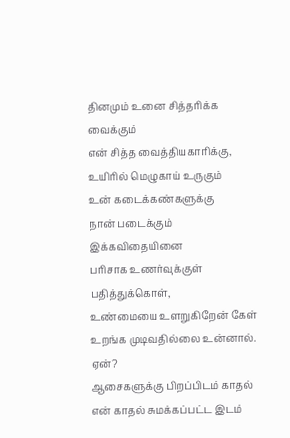தினமும் உனை சித்தரிக்க வைக்கும்
என் சித்த வைத்தியகாரிக்கு,
உயிரில் மெழுகாய் உருகும்
உன் கடைக்கண்களுக்கு
நான் படைக்கும் இக்கவிதையினை
பரிசாக உணர்வுக்குள் பதித்துக்கொள்,
உண்மையை உளறுகிறேன் கேள்
உறங்க முடிவதில்லை உன்னால்.
ஏன்?
ஆசைகளுக்கு பிறப்பிடம் காதல்
என் காதல் சுமக்கப்பட்ட இடம்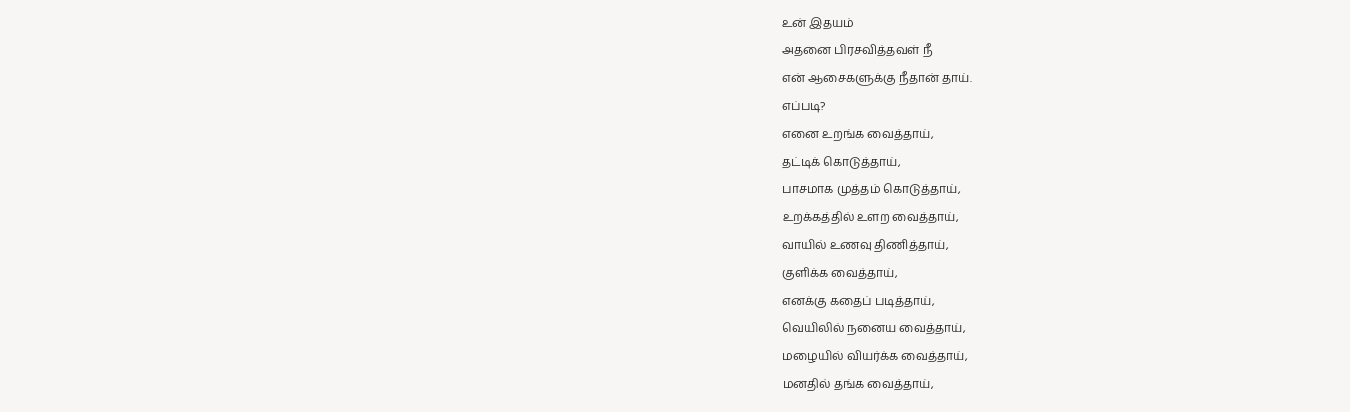உன் இதயம்
அதனை பிரசவித்தவள் நீ
என் ஆசைகளுக்கு நீதான் தாய்.
எப்படி?
எனை உறங்க வைத்தாய்,
தட்டிக் கொடுத்தாய்,
பாசமாக முத்தம் கொடுத்தாய்,
உறக்கத்தில் உளற வைத்தாய்,
வாயில் உணவு திணித்தாய்,
குளிக்க வைத்தாய்,
எனக்கு கதைப் படித்தாய்,
வெயிலில் நனைய வைத்தாய்,
மழையில் வியர்க்க வைத்தாய்,
மனதில் தங்க வைத்தாய்,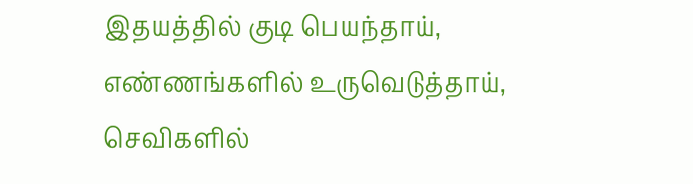இதயத்தில் குடி பெயந்தாய்,
எண்ணங்களில் உருவெடுத்தாய்,
செவிகளில்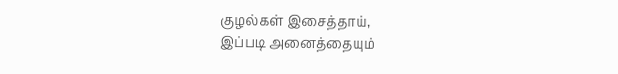குழல்கள் இசைத்தாய்,
இப்படி அனைத்தையும்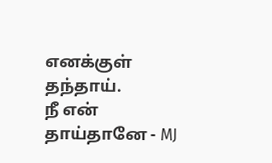எனக்குள் தந்தாய்.
நீ என் தாய்தானே - MJ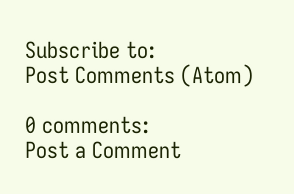Subscribe to:
Post Comments (Atom)

0 comments:
Post a Comment